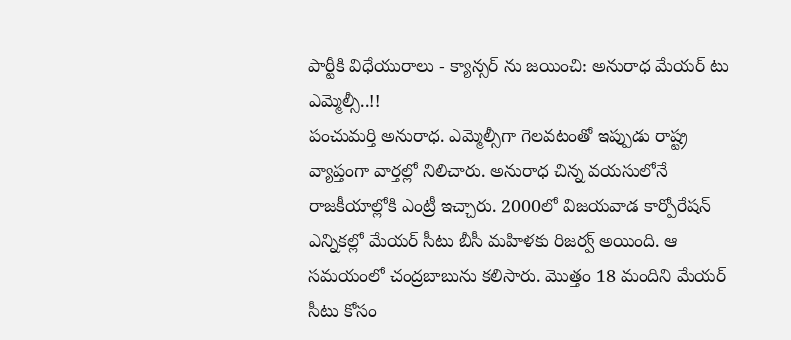పార్టీకి విధేయురాలు - క్యాన్సర్ ను జయించి: అనురాధ మేయర్ టు ఎమ్మెల్సీ..!!
పంచుమర్తి అనురాధ. ఎమ్మెల్సీగా గెలవటంతో ఇప్పుడు రాష్ట్ర వ్యాప్తంగా వార్తల్లో నిలిచారు. అనురాధ చిన్న వయసులోనే రాజకీయాల్లోకి ఎంట్రీ ఇచ్చారు. 2000లో విజయవాడ కార్పోరేషన్ ఎన్నికల్లో మేయర్ సీటు బీసీ మహిళకు రిజర్వ్ అయింది. ఆ సమయంలో చంద్రబాబును కలిసారు. మొత్తం 18 మందిని మేయర్ సీటు కోసం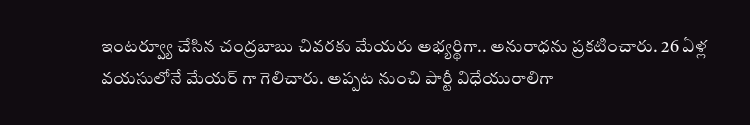ఇంటర్వ్యూ చేసిన చంద్రబాబు చివరకు మేయరు అభ్యర్థిగా.. అనురాధను ప్రకటించారు. 26 ఏళ్ల వయసులోనే మేయర్ గా గెలిచారు. అప్పట నుంచి పార్టీ విధేయురాలిగా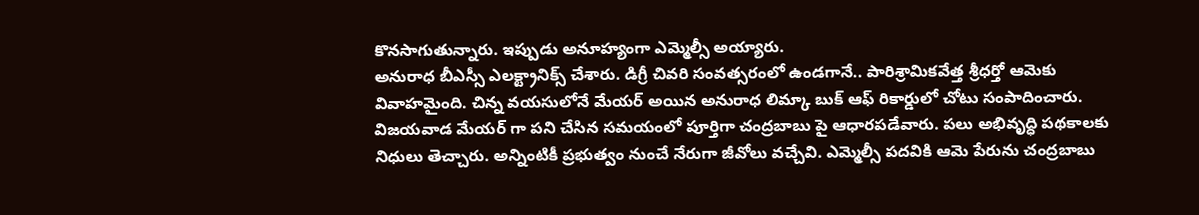కొనసాగుతున్నారు. ఇప్పుడు అనూహ్యంగా ఎమ్మెల్సీ అయ్యారు.
అనురాధ బీఎస్సీ ఎలక్ట్రానిక్స్ చేశారు. డిగ్రీ చివరి సంవత్సరంలో ఉండగానే.. పారిశ్రామికవేత్త శ్రీధర్తో ఆమెకు వివాహమైంది. చిన్న వయసులోనే మేయర్ అయిన అనురాధ లిమ్కా బుక్ ఆఫ్ రికార్డులో చోటు సంపాదించారు. విజయవాడ మేయర్ గా పని చేసిన సమయంలో పూర్తిగా చంద్రబాబు పై ఆధారపడేవారు. పలు అభివృద్ధి పథకాలకు నిధులు తెచ్చారు. అన్నింటికీ ప్రభుత్వం నుంచే నేరుగా జీవోలు వచ్చేవి. ఎమ్మెల్సీ పదవికి ఆమె పేరును చంద్రబాబు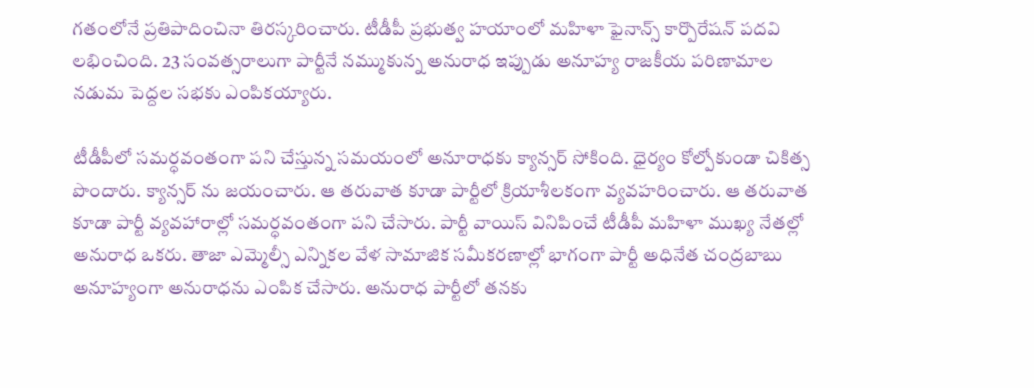గతంలోనే ప్రతిపాదించినా తిరస్కరించారు. టీడీపీ ప్రభుత్వ హయాంలో మహిళా ఫైనాన్స్ కార్పొరేషన్ పదవి లభించింది. 23 సంవత్సరాలుగా పార్టీనే నమ్ముకున్న అనురాధ ఇప్పుడు అనూహ్య రాజకీయ పరిణామాల నడుమ పెద్దల సభకు ఎంపికయ్యారు.

టీడీపీలో సమర్ధవంతంగా పని చేస్తున్న సమయంలో అనూరాధకు క్యాన్సర్ సోకింది. ధైర్యం కోల్పోకుండా చికిత్స పొందారు. క్యాన్సర్ ను జయంచారు. ఆ తరువాత కూడా పార్టీలో క్రియాశీలకంగా వ్యవహరించారు. ఆ తరువాత కూడా పార్టీ వ్యవహారాల్లో సమర్ధవంతంగా పని చేసారు. పార్టీ వాయిస్ వినిపించే టీడీపీ మహిళా ముఖ్య నేతల్లో అనురాధ ఒకరు. తాజా ఎమ్మెల్సీ ఎన్నికల వేళ సామాజిక సమీకరణాల్లో భాగంగా పార్టీ అధినేత చంద్రబాబు అనూహ్యంగా అనురాధను ఎంపిక చేసారు. అనురాధ పార్టీలో తనకు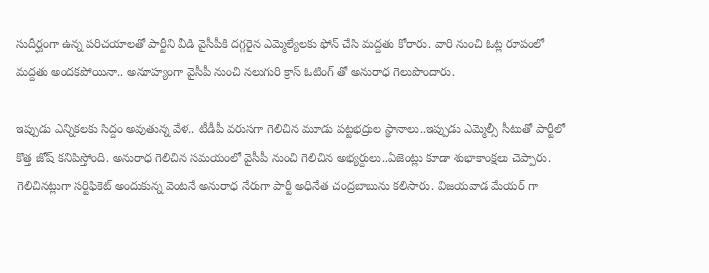సుదీర్ఘంగా ఉన్న పరిచయాలతో పార్టీని వీడి వైసీపీకి దగ్గరైన ఎమ్మెల్యేలకు ఫోన్ చేసి మద్దతు కోరారు. వారి నుంచి ఓట్ల రూపంలో మద్దతు అందకపోయినా.. అనూహ్యంగా వైసీపీ నుంచి నలుగురి క్రాస్ ఓటింగ్ తో అనురాధ గెలుపొందారు.

ఇప్పుడు ఎన్నికలకు సిద్దం అవుతున్న వేళ.. టీడీపీ వరుసగా గెలిచిన మూడు పట్టభద్రుల స్థానాలు..ఇప్పుడు ఎమ్మెల్సీ సీటుతో పార్టీలో కొత్త జోష్ కనిపిస్తోంది. అనురాధ గెలిచిన సమయంలో వైసీపీ నుంచి గెలిచిన అభ్యర్దులు..ఏజెంట్లు కూడా శుభాకాంక్షలు చెప్పారు. గెలిచినట్లుగా సర్టిఫికెట్ అందుకున్న వెంటనే అనురాధ నేరుగా పార్టీ అధినేత చంద్రబాబును కలిసారు. విజయవాడ మేయర్ గా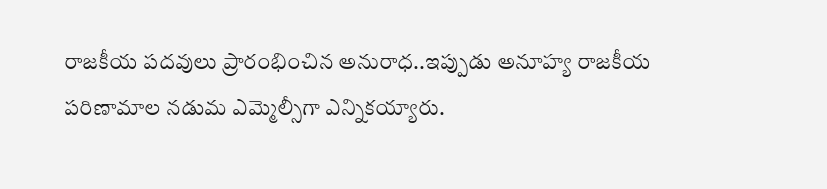రాజకీయ పదవులు ప్రారంభించిన అనురాధ..ఇప్పుడు అనూహ్య రాజకీయ పరిణామాల నడుమ ఎమ్మెల్సీగా ఎన్నికయ్యారు.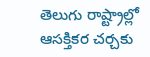తెలుగు రాష్ట్రాల్లో ఆసక్తికర చర్చకు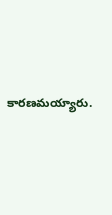కారణమయ్యారు.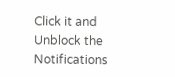Click it and Unblock the Notifications